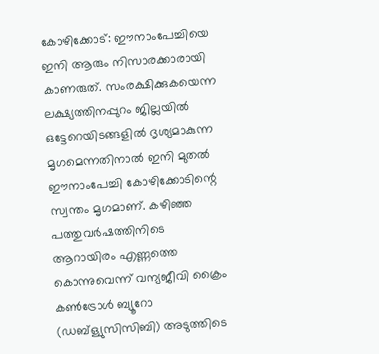കോഴിക്കോട്: ഈനാംപേച്ചിയെ ഇനി ആരും നിസാരക്കാരായി കാണരുത്. സംരക്ഷിക്കുകയെന്ന ലക്ഷ്യത്തിനപ്പുറം ജില്ലയിൽ ഒട്ടേറെയിടങ്ങളിൽ ദൃശ്യമാകുന്ന മൃഗമെന്നതിനാൽ ഇനി മുതൽ ഈനാംപേച്ചി കോഴിക്കോടിന്റെ സ്വന്തം മൃഗമാണ്. കഴിഞ്ഞ പത്തുവർഷത്തിനിടെ ആറായിരം എണ്ണത്തെ കൊന്നുവെന്ന് വന്യജീവി ക്രൈം കൺട്രോൾ ബ്യൂറോ (ഡബ്ള്യുസിസിബി) അടുത്തിടെ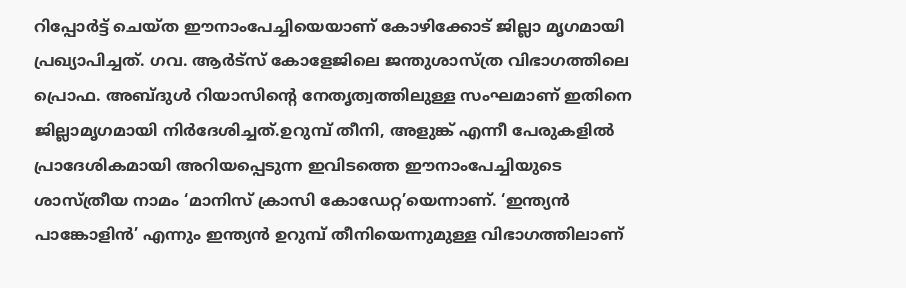റിപ്പോർട്ട് ചെയ്ത ഈനാംപേച്ചിയെയാണ് കോഴിക്കോട് ജില്ലാ മൃഗമായി പ്രഖ്യാപിച്ചത്. ഗവ. ആർട്സ് കോളേജിലെ ജന്തുശാസ്ത്ര വിഭാഗത്തിലെ പ്രൊഫ. അബ്ദുൾ റിയാസിന്റെ നേതൃത്വത്തിലുള്ള സംഘമാണ് ഇതിനെ ജില്ലാമൃഗമായി നിർദേശിച്ചത്.ഉറുമ്പ് തീനി, അളുങ്ക് എന്നീ പേരുകളിൽ പ്രാദേശികമായി അറിയപ്പെടുന്ന ഇവിടത്തെ ഈനാംപേച്ചിയുടെ ശാസ്ത്രീയ നാമം ‘മാനിസ് ക്രാസി കോഡേറ്റ’യെന്നാണ്. ‘ഇന്ത്യൻ പാങ്കോളിൻ’ എന്നും ഇന്ത്യൻ ഉറുമ്പ് തീനിയെന്നുമുള്ള വിഭാഗത്തിലാണ്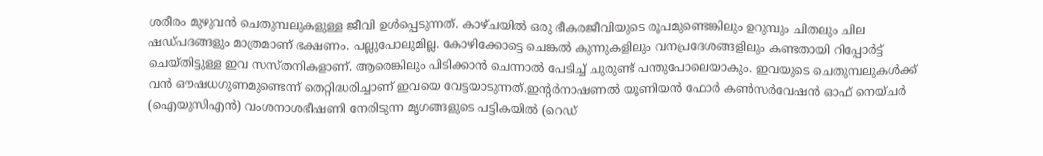ശരീരം മുഴുവൻ ചെതുമ്പലുകളുള്ള ജീവി ഉൾപ്പെടുന്നത്. കാഴ്ചയിൽ ഒരു ഭീകരജീവിയുടെ രൂപമുണ്ടെങ്കിലും ഉറുമ്പും ചിതലും ചില ഷഡ്‌പദങ്ങളും മാത്രമാണ് ഭക്ഷണം. പല്ലുപോലുമില്ല. കോഴിക്കോട്ടെ ചെങ്കൽ കുന്നുകളിലും വനപ്രദേശങ്ങളിലും കണ്ടതായി റിപ്പോർട്ട് ചെയ്തിട്ടുള്ള ഇവ സസ്തനികളാണ്. ആരെങ്കിലും പിടിക്കാൻ ചെന്നാൽ പേടിച്ച് ചുരുണ്ട് പന്തുപോലെയാകും. ഇവയുടെ ചെതുമ്പലുകൾക്ക് വൻ ഔഷധഗുണമുണ്ടെന്ന് തെറ്റിദ്ധരിച്ചാണ് ഇവയെ വേട്ടയാടുന്നത്.ഇന്റർനാഷണൽ യൂണിയൻ ഫോർ കൺസർവേഷൻ ഓഫ് നെയ്‌ചർ (ഐയുസിഎൻ) വംശനാശഭീഷണി നേരിടുന്ന മൃഗങ്ങളുടെ പട്ടികയിൽ (റെഡ്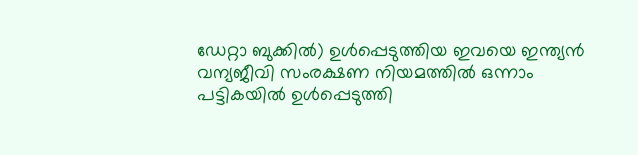ഡേറ്റാ ബുക്കിൽ) ഉൾപ്പെടുത്തിയ ഇവയെ ഇന്ത്യൻ വന്യജീവി സംരക്ഷണ നിയമത്തിൽ ഒന്നാം പട്ടികയിൽ ഉൾപ്പെടുത്തി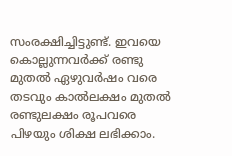സംരക്ഷിച്ചിട്ടുണ്ട്. ഇവയെ കൊല്ലുന്നവർക്ക് രണ്ടു മുതൽ ഏഴുവർഷം വരെ തടവും കാൽലക്ഷം മുതൽ രണ്ടുലക്ഷം രൂപവരെ പിഴയും ശിക്ഷ ലഭിക്കാം.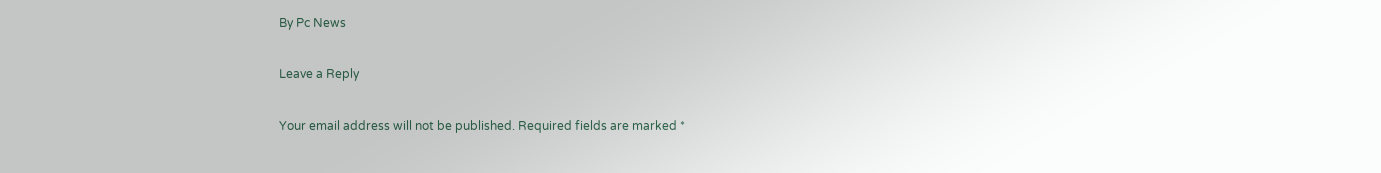By Pc News

Leave a Reply

Your email address will not be published. Required fields are marked *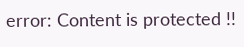error: Content is protected !!